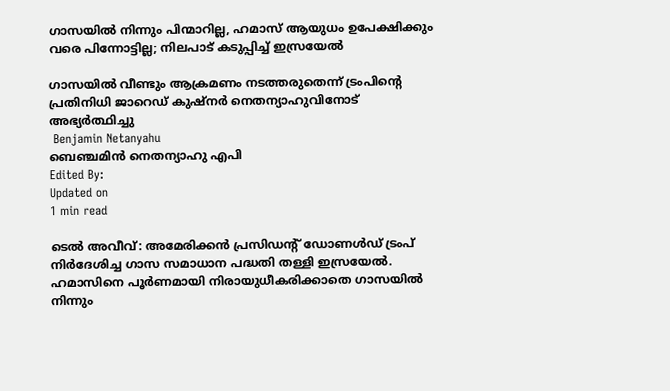ഗാസയില്‍ നിന്നും പിന്മാറില്ല, ഹമാസ് ആയുധം ഉപേക്ഷിക്കും വരെ പിന്നോട്ടില്ല; നിലപാട് കടുപ്പിച്ച് ഇസ്രയേല്‍

ഗാസയില്‍ വീണ്ടും ആക്രമണം നടത്തരുതെന്ന് ട്രംപിന്റെ പ്രതിനിധി ജാറെഡ് കുഷ്‌നര്‍ നെതന്യാഹുവിനോട് അഭ്യര്‍ത്ഥിച്ചു
 Benjamin Netanyahu
ബെഞ്ചമിൻ നെതന്യാഹു എപി
Edited By:
Updated on
1 min read

ടെല്‍ അവീവ്: അമേരിക്കന്‍ പ്രസിഡന്റ് ഡോണള്‍ഡ് ട്രംപ് നിര്‍ദേശിച്ച ഗാസ സമാധാന പദ്ധതി തള്ളി ഇസ്രയേല്‍. ഹമാസിനെ പൂര്‍ണമായി നിരായുധീകരിക്കാതെ ഗാസയില്‍ നിന്നും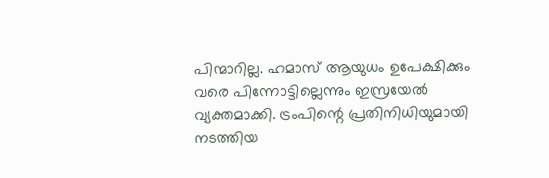പിന്മാറില്ല. ഹമാസ് ആയുധം ഉപേക്ഷിക്കും വരെ പിന്നോട്ടില്ലെന്നും ഇസ്രയേല്‍ വ്യക്തമാക്കി. ട്രംപിന്റെ പ്രതിനിധിയുമായി നടത്തിയ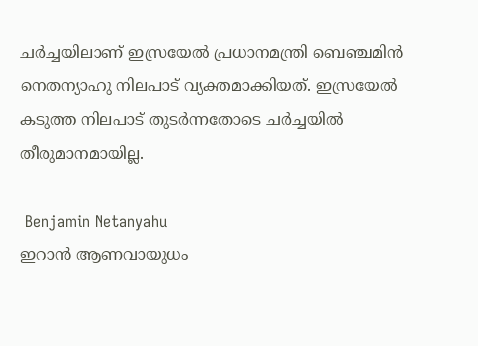ചര്‍ച്ചയിലാണ് ഇസ്രയേല്‍ പ്രധാനമന്ത്രി ബെഞ്ചമിന്‍ നെതന്യാഹു നിലപാട് വ്യക്തമാക്കിയത്. ഇസ്രയേല്‍ കടുത്ത നിലപാട് തുടര്‍ന്നതോടെ ചര്‍ച്ചയില്‍ തീരുമാനമായില്ല.

 Benjamin Netanyahu
ഇറാന്‍ ആണവായുധം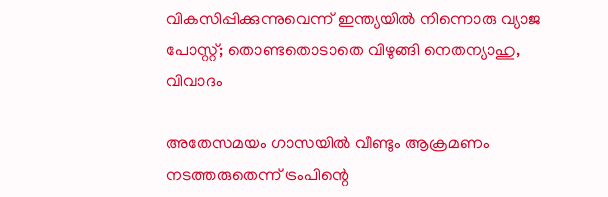വികസിപ്പിക്കുന്നുവെന്ന് ഇന്ത്യയില്‍ നിന്നൊരു വ്യാജ പോസ്റ്റ്; തൊണ്ടതൊടാതെ വിഴുങ്ങി നെതന്യാഹു, വിവാദം

അതേസമയം ഗാസയില്‍ വീണ്ടും ആക്രമണം നടത്തരുതെന്ന് ട്രംപിന്റെ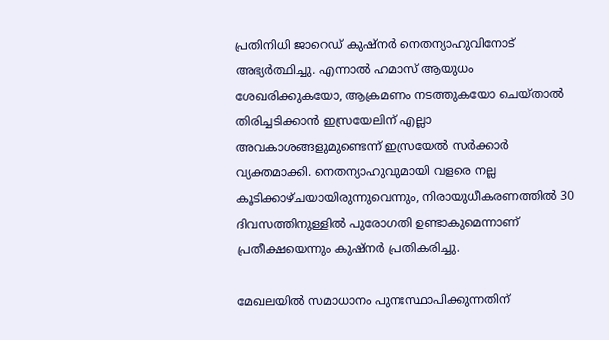പ്രതിനിധി ജാറെഡ് കുഷ്‌നര്‍ നെതന്യാഹുവിനോട് അഭ്യര്‍ത്ഥിച്ചു. എന്നാല്‍ ഹമാസ് ആയുധം ശേഖരിക്കുകയോ, ആക്രമണം നടത്തുകയോ ചെയ്താല്‍ തിരിച്ചടിക്കാന്‍ ഇസ്രയേലിന് എല്ലാ അവകാശങ്ങളുമുണ്ടെന്ന് ഇസ്രയേല്‍ സര്‍ക്കാര്‍ വ്യക്തമാക്കി. നെതന്യാഹുവുമായി വളരെ നല്ല കൂടിക്കാഴ്ചയായിരുന്നുവെന്നും, നിരായുധീകരണത്തില്‍ 30 ദിവസത്തിനുള്ളില്‍ പുരോഗതി ഉണ്ടാകുമെന്നാണ് പ്രതീക്ഷയെന്നും കുഷ്‌നര്‍ പ്രതികരിച്ചു.

മേഖലയില്‍ സമാധാനം പുനഃസ്ഥാപിക്കുന്നതിന്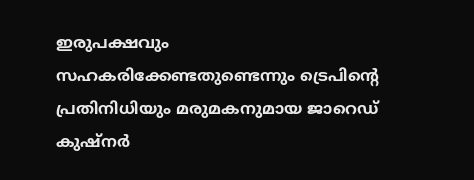ഇരുപക്ഷവും സഹകരിക്കേണ്ടതുണ്ടെന്നും ട്രെപിന്റെ പ്രതിനിധിയും മരുമകനുമായ ജാറെഡ് കുഷ്‌നര്‍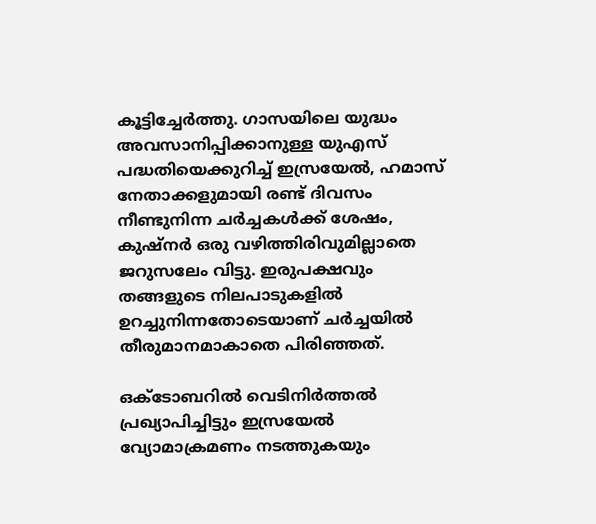കൂട്ടിച്ചേര്‍ത്തു. ഗാസയിലെ യുദ്ധം അവസാനിപ്പിക്കാനുള്ള യുഎസ് പദ്ധതിയെക്കുറിച്ച് ഇസ്രയേല്‍, ഹമാസ് നേതാക്കളുമായി രണ്ട് ദിവസം നീണ്ടുനിന്ന ചര്‍ച്ചകള്‍ക്ക് ശേഷം, കുഷ്നര്‍ ഒരു വഴിത്തിരിവുമില്ലാതെ ജറുസലേം വിട്ടു. ഇരുപക്ഷവും തങ്ങളുടെ നിലപാടുകളില്‍ ഉറച്ചുനിന്നതോടെയാണ് ചര്‍ച്ചയില്‍ തീരുമാനമാകാതെ പിരിഞ്ഞത്.

ഒക്ടോബറില്‍ വെടിനിര്‍ത്തല്‍ പ്രഖ്യാപിച്ചിട്ടും ഇസ്രയേല്‍ വ്യോമാക്രമണം നടത്തുകയും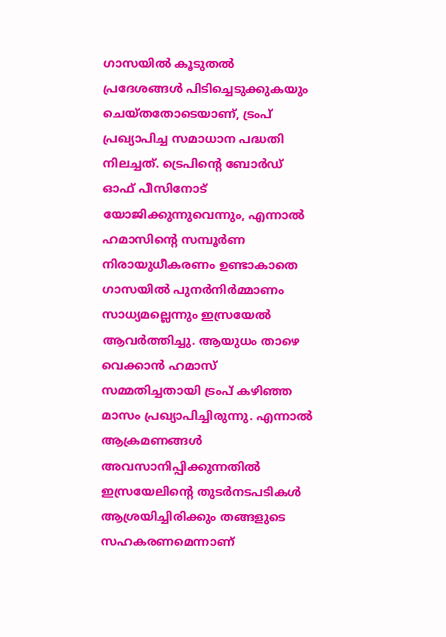ഗാസയില്‍ കൂടുതല്‍ പ്രദേശങ്ങള്‍ പിടിച്ചെടുക്കുകയും ചെയ്തതോടെയാണ്, ട്രംപ് പ്രഖ്യാപിച്ച സമാധാന പദ്ധതി നിലച്ചത്. ട്രെപിന്റെ ബോര്‍ഡ് ഓഫ് പീസിനോട് യോജിക്കുന്നുവെന്നും, എന്നാല്‍ ഹമാസിന്റെ സമ്പൂര്‍ണ നിരായുധീകരണം ഉണ്ടാകാതെ ഗാസയില്‍ പുനര്‍നിര്‍മ്മാണം സാധ്യമല്ലെന്നും ഇസ്രയേല്‍ ആവര്‍ത്തിച്ചു. ആയുധം താഴെ വെക്കാന്‍ ഹമാസ് സമ്മതിച്ചതായി ട്രംപ് കഴിഞ്ഞ മാസം പ്രഖ്യാപിച്ചിരുന്നു. എന്നാല്‍ ആക്രമണങ്ങള്‍ അവസാനിപ്പിക്കുന്നതില്‍ ഇസ്രയേലിന്റെ തുടര്‍നടപടികള്‍ ആശ്രയിച്ചിരിക്കും തങ്ങളുടെ സഹകരണമെന്നാണ്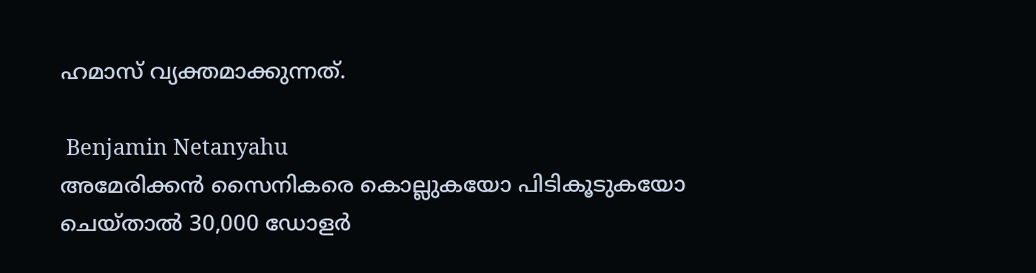ഹമാസ് വ്യക്തമാക്കുന്നത്.

 Benjamin Netanyahu
അമേരിക്കന്‍ സൈനികരെ കൊല്ലുകയോ പിടികൂടുകയോ ചെയ്താല്‍ 30,000 ഡോളര്‍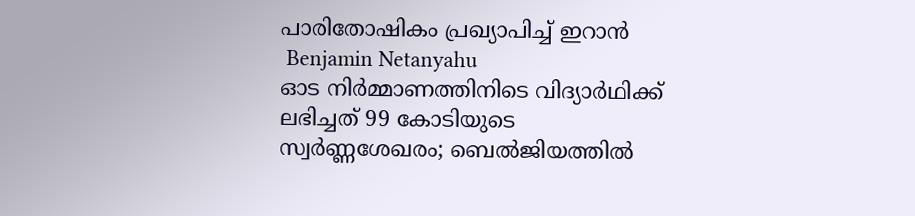പാരിതോഷികം പ്രഖ്യാപിച്ച് ഇറാന്‍
 Benjamin Netanyahu
ഓട നിർമ്മാണത്തിനിടെ വിദ്യാർഥിക്ക് ലഭിച്ചത് 99 കോടിയുടെ സ്വർണ്ണശേഖരം; ബെൽജിയത്തിൽ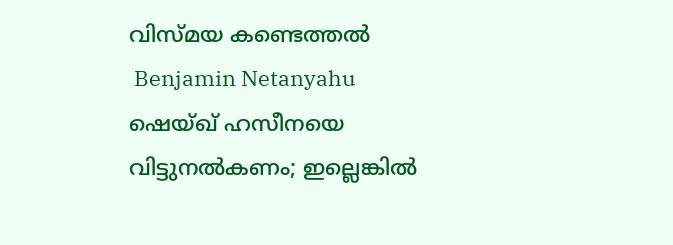വിസ്മയ കണ്ടെത്തൽ
 Benjamin Netanyahu
ഷെയ്ഖ് ഹസീനയെ വിട്ടുനൽകണം; ഇല്ലെങ്കിൽ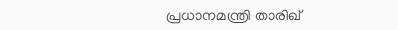പ്രധാനമന്ത്രി താരിഖ്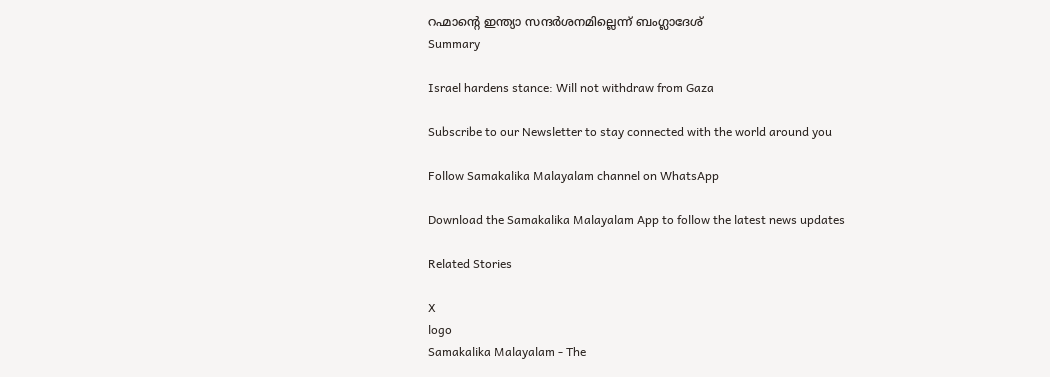റഹ്മാന്റെ ഇന്ത്യാ സന്ദർശനമില്ലെന്ന് ബംഗ്ലാദേശ്
Summary

Israel hardens stance: Will not withdraw from Gaza

Subscribe to our Newsletter to stay connected with the world around you

Follow Samakalika Malayalam channel on WhatsApp

Download the Samakalika Malayalam App to follow the latest news updates

Related Stories

X
logo
Samakalika Malayalam - The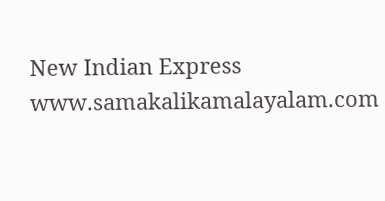New Indian Express
www.samakalikamalayalam.com